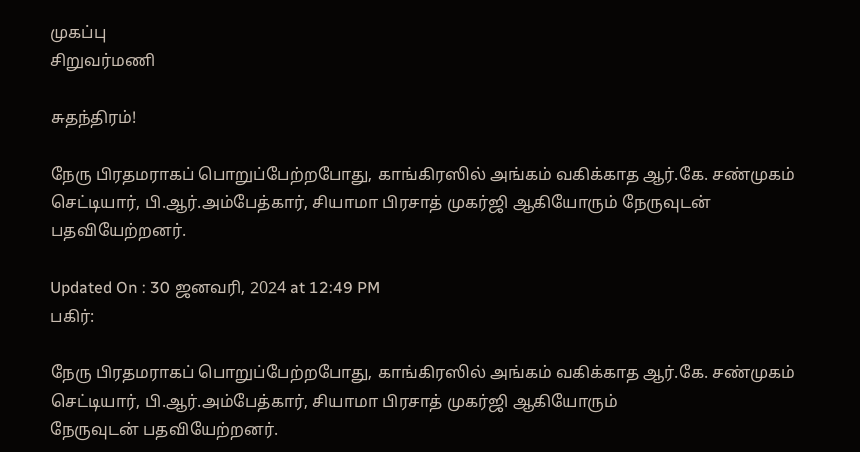முகப்பு
சிறுவர்மணி

சுதந்திரம்!

நேரு பிரதமராகப் பொறுப்பேற்றபோது, காங்கிரஸில் அங்கம் வகிக்காத ஆர்.கே. சண்முகம் செட்டியார், பி.ஆர்.அம்பேத்கார், சியாமா பிரசாத் முகர்ஜி ஆகியோரும் நேருவுடன் பதவியேற்றனர்.

Updated On : 30 ஜனவரி, 2024 at 12:49 PM
பகிர்:

நேரு பிரதமராகப் பொறுப்பேற்றபோது, காங்கிரஸில் அங்கம் வகிக்காத ஆர்.கே. சண்முகம் செட்டியார், பி.ஆர்.அம்பேத்கார், சியாமா பிரசாத் முகர்ஜி ஆகியோரும்
நேருவுடன் பதவியேற்றனர்.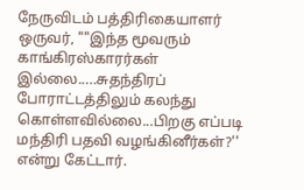நேருவிடம் பத்திரிகையாளர் ஒருவர், ""இந்த மூவரும் காங்கிரஸ்காரர்கள் இல்லை.....சுதந்திரப் போராட்டத்திலும் கலந்து கொள்ளவில்லை...பிறகு எப்படி மந்திரி பதவி வழங்கினீர்கள்?'' என்று கேட்டார்.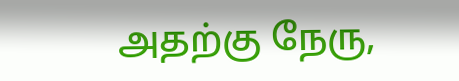அதற்கு நேரு,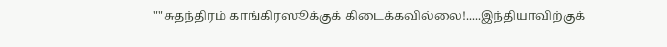""சுதந்திரம் காங்கிரஸூக்குக் கிடைக்கவில்லை!.....இந்தியாவிற்குக்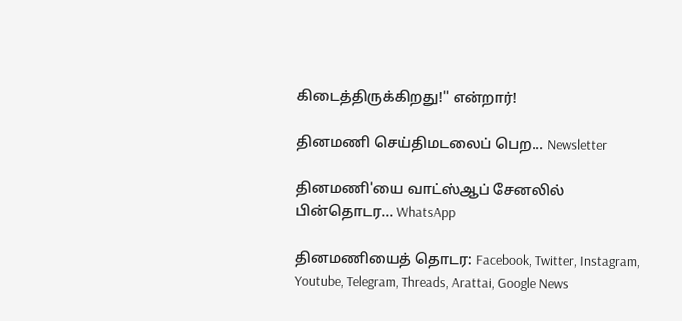கிடைத்திருக்கிறது!'' என்றார்!

தினமணி செய்திமடலைப் பெற... Newsletter

தினமணி'யை வாட்ஸ்ஆப் சேனலில் பின்தொடர... WhatsApp

தினமணியைத் தொடர: Facebook, Twitter, Instagram, Youtube, Telegram, Threads, Arattai, Google News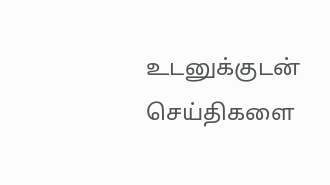உடனுக்குடன் செய்திகளை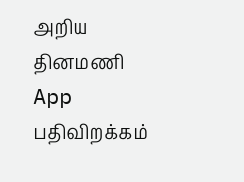அறிய தினமணி App பதிவிறக்கம்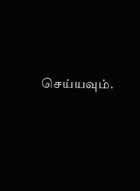செய்யவும்.